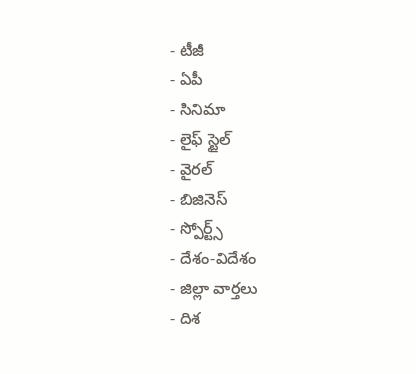- టీజీ
- ఏపీ
- సినిమా
- లైఫ్ స్టైల్
- వైరల్
- బిజినెస్
- స్పోర్ట్స్
- దేశం-విదేశం
- జిల్లా వార్తలు
- దిశ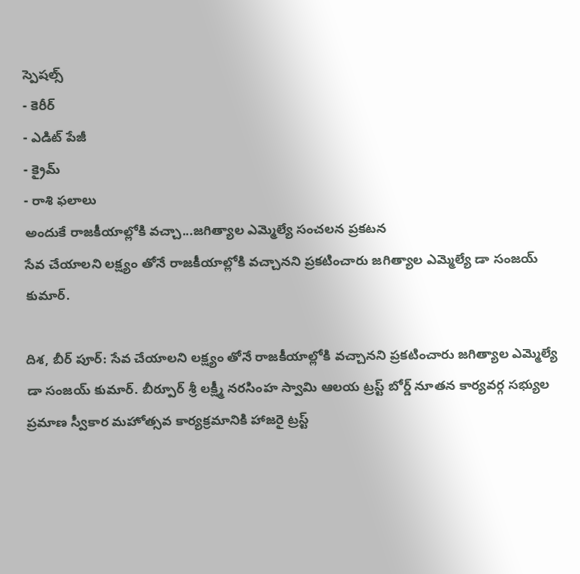స్పెషల్స్
- కెరీర్
- ఎడిట్ పేజీ
- క్రైమ్
- రాశి ఫలాలు
అందుకే రాజకీయాల్లోకి వచ్చా...జగిత్యాల ఎమ్మెల్యే సంచలన ప్రకటన
సేవ చేయాలని లక్ష్యం తోనే రాజకీయాల్లోకి వచ్చానని ప్రకటించారు జగిత్యాల ఎమ్మెల్యే డా సంజయ్ కుమార్.

దిశ, బీర్ పూర్: సేవ చేయాలని లక్ష్యం తోనే రాజకీయాల్లోకి వచ్చానని ప్రకటించారు జగిత్యాల ఎమ్మెల్యే డా సంజయ్ కుమార్. బీర్పూర్ శ్రీ లక్ష్మీ నరసింహ స్వామి ఆలయ ట్రస్ట్ బోర్డ్ నూతన కార్యవర్గ సభ్యుల ప్రమాణ స్వీకార మహోత్సవ కార్యక్రమానికి హాజరై ట్రస్ట్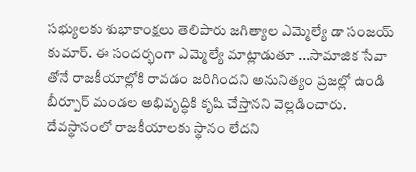సభ్యులకు శుభాకాంక్షలు తెలిపారు జగిత్యాల ఎమ్మెల్యే డా సంజయ్ కుమార్. ఈ సందర్భంగా ఎమ్మెల్యే మాట్లాడుతూ ...సామాజిక సేవా తోనే రాజకీయాల్లోకి రావడం జరిగిందని అనునిత్యం ప్రజల్లో ఉండి బీర్పూర్ మండల అభివృద్ధికి కృషి చేస్తానని వెల్లడించారు. దేవస్థానంలో రాజకీయాలకు స్థానం లేదని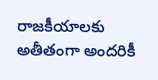రాజకీయాలకు అతీతంగా అందరికీ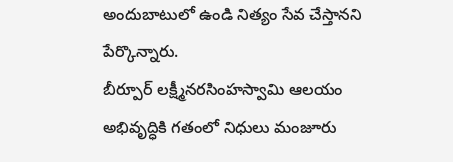అందుబాటులో ఉండి నిత్యం సేవ చేస్తానని పేర్కొన్నారు.
బీర్పూర్ లక్ష్మీనరసింహస్వామి ఆలయం అభివృద్ధికి గతంలో నిధులు మంజూరు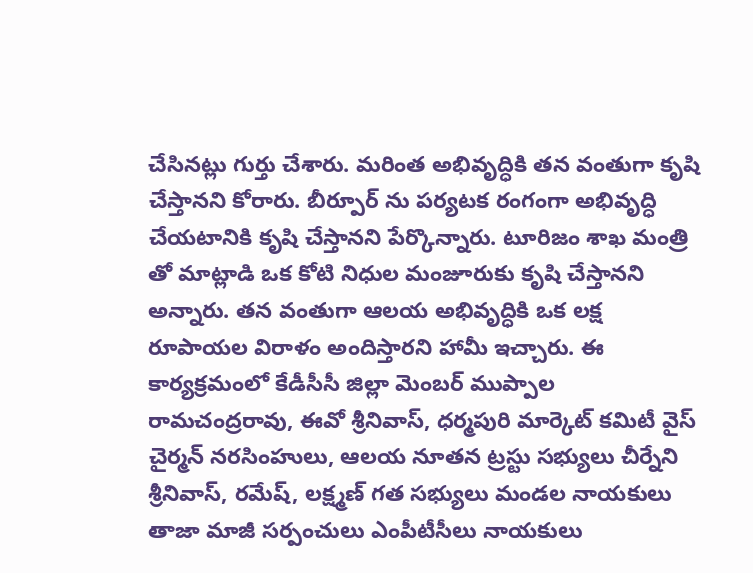చేసినట్లు గుర్తు చేశారు. మరింత అభివృద్ధికి తన వంతుగా కృషి చేస్తానని కోరారు. బీర్పూర్ ను పర్యటక రంగంగా అభివృద్ధి చేయటానికి కృషి చేస్తానని పేర్కొన్నారు. టూరిజం శాఖ మంత్రి తో మాట్లాడి ఒక కోటి నిధుల మంజూరుకు కృషి చేస్తానని అన్నారు. తన వంతుగా ఆలయ అభివృద్ధికి ఒక లక్ష రూపాయల విరాళం అందిస్తారని హామీ ఇచ్చారు. ఈ కార్యక్రమంలో కేడీసీసీ జిల్లా మెంబర్ ముప్పాల రామచంద్రరావు, ఈవో శ్రీనివాస్, ధర్మపురి మార్కెట్ కమిటీ వైస్ చైర్మన్ నరసింహులు, ఆలయ నూతన ట్రస్టు సభ్యులు చీర్నేని శ్రీనివాస్, రమేష్, లక్ష్మణ్ గత సభ్యులు మండల నాయకులు తాజా మాజీ సర్పంచులు ఎంపీటీసీలు నాయకులు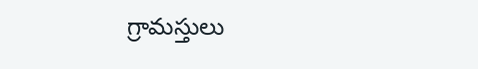గ్రామస్తులు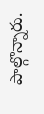పాల్గొన్నారు.